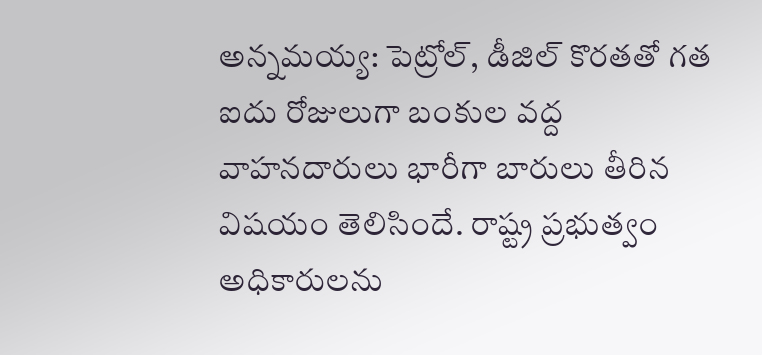అన్నమయ్య: పెట్రోల్, డీజిల్ కొరతతో గత ఐదు రోజులుగా బంకుల వద్ద వాహనదారులు భారీగా బారులు తీరిన విషయం తెలిసిందే. రాష్ట్ర ప్రభుత్వం అధికారులను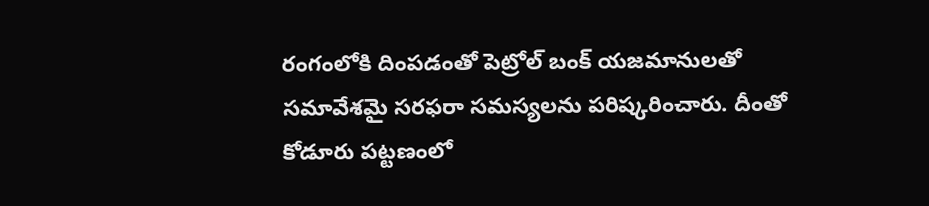రంగంలోకి దింపడంతో పెట్రోల్ బంక్ యజమానులతో సమావేశమై సరఫరా సమస్యలను పరిష్కరించారు. దీంతో కోడూరు పట్టణంలో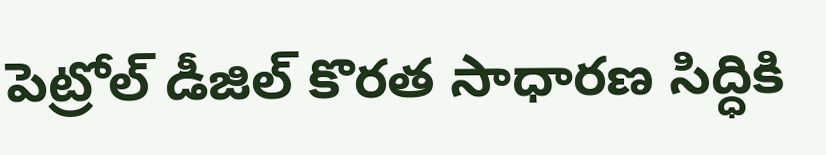పెట్రోల్ డీజిల్ కొరత సాధారణ సిద్ధికి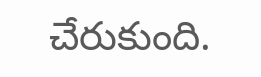చేరుకుంది.